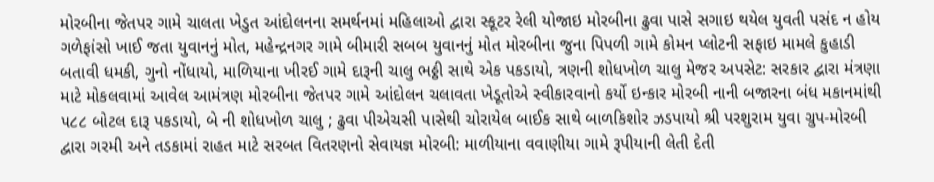મોરબીના જેતપર ગામે ચાલતા ખેડુત આંદોલનના સમર્થનમાં મહિલાઓ દ્વારા સ્કૂટર રેલી યોજાઇ મોરબીના ઢુવા પાસે સગાઇ થયેલ યુવતી પસંદ ન હોય ગળેફાંસો ખાઈ જતા યુવાનનું મોત, મહેન્દ્રનગર ગામે બીમારી સબબ યુવાનનું મોત મોરબીના જુના પિપળી ગામે કોમન પ્લોટની સફાઇ મામલે કુહાડી બતાવી ધમકી, ગુનો નોંધાયો, માળિયાના ખીરઈ ગામે દારૂની ચાલુ ભઠ્ઠી સાથે એક પકડાયો, ત્રણની શોધખોળ ચાલુ મેજર અપસેટ: સરકાર દ્વારા મંત્રણા માટે મોકલવામાં આવેલ આમંત્રણ મોરબીના જેતપર ગામે આંદોલન ચલાવતા ખેડૂતોએ સ્વીકારવાનો કર્યો ઇન્કાર મોરબી નાની બજારના બંધ મકાનમાંથી ૫૮૮ બોટલ દારૂ પકડાયો, બે ની શોધખોળ ચાલુ ; ઢુવા પીએચસી પાસેથી ચોરાયેલ બાઈક સાથે બાળકિશોર ઝડપાયો શ્રી પરશુરામ યુવા ગ્રુપ-મોરબી દ્વારા ગરમી અને તડકામાં રાહત માટે સરબત વિતરણનો સેવાયજ્ઞ મોરબી: માળીયાના વવાણીયા ગામે રૂપીયાની લેતી દેતી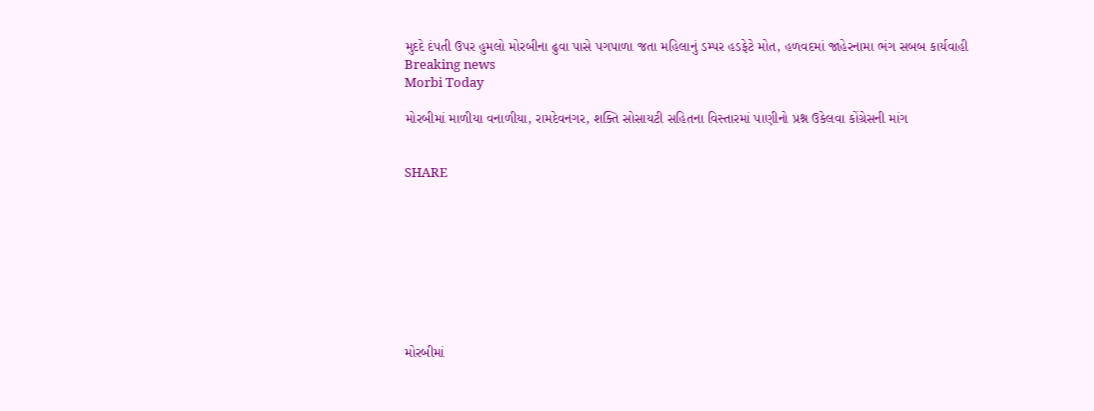મુદદે દંપતી ઉપર હુમલો મોરબીના ઢુવા પાસે પગપાળા જતા મહિલાનું ડમ્પર હડફેટે મોત, હળવદમાં જાહેરનામા ભંગ સબબ કાર્યવાહી
Breaking news
Morbi Today

મોરબીમાં માળીયા વનાળીયા, રામદેવનગર, શક્તિ સોસાયટી સહિતના વિસ્તારમાં પાણીનો પ્રશ્ન ઉકેલવા કોંગ્રેસની માંગ


SHARE









મોરબીમાં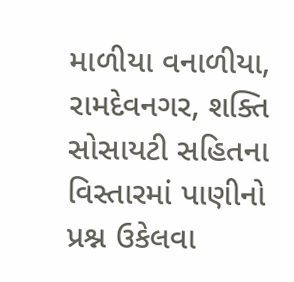માળીયા વનાળીયા, રામદેવનગર, શક્તિ સોસાયટી સહિતના વિસ્તારમાં પાણીનો પ્રશ્ન ઉકેલવા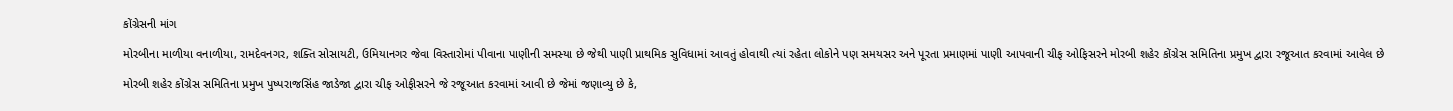કોંગ્રેસની માંગ

મોરબીના માળીયા વનાળીયા, રામદેવનગર, શક્તિ સોસાયટી, ઉમિયાનગર જેવા વિસ્તારોમાં પીવાના પાણીની સમસ્યા છે જેથી પાણી પ્રાથમિક સુવિધામાં આવતું હોવાથી ત્યાં રહેતા લોકોને પણ સમયસર અને પૂરતા પ્રમાણમાં પાણી આપવાની ચીફ ઓફિસરને મોરબી શહેર કોંગ્રેસ સમિતિના પ્રમુખ દ્વારા રજૂઆત કરવામાં આવેલ છે

મોરબી શહેર કોંગ્રેસ સમિતિના પ્રમુખ પુષ્પરાજસિંહ જાડેજા દ્વારા ચીફ ઓફીસરને જે રજૂઆત કરવામાં આવી છે જેમાં જણાવ્યુ છે કે,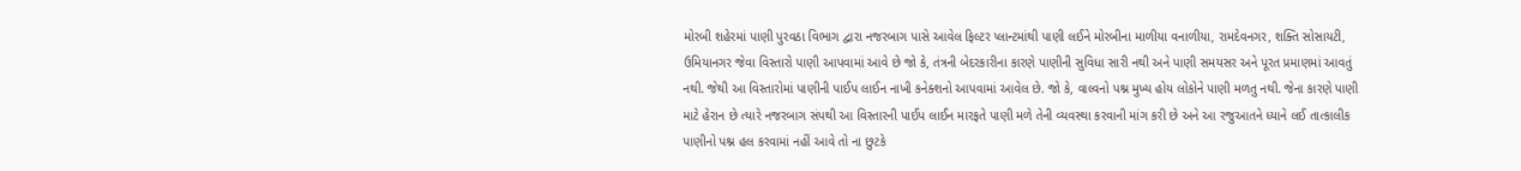મોરબી શહેરમાં પાણી પુરવઠા વિભાગ દ્વારા નજરબાગ પાસે આવેલ ફિલ્ટર પ્લાન્ટમાંથી પાણી લઈને મોરબીના માળીયા વનાળીયા, રામદેવનગર, શક્તિ સોસાયટી, ઉમિયાનગર જેવા વિસ્તારો પાણી આપવામાં આવે છે જો કે, તંત્રની બેદરકારીના કારણે પાણીની સુવિધા સારી નથી અને પાણી સમયસર અને પૂરત પ્રમાણમાં આવતું નથી. જેથી આ વિસ્તારોમાં પાણીની પાઈપ લાઈન નાખી કનેક્શનો આપવામાં આવેલ છે. જો કે, વાલ્વનો પશ્ન મુખ્ય હોય લોકોને પાણી મળતુ નથી. જેના કારણે પાણી માટે હેરાન છે ત્યારે નજરબાગ સંપથી આ વિસ્તારની પાઈપ લાઈન મારફતે પાણી મળે તેની વ્યવસ્થા કરવાની માંગ કરી છે અને આ રજુઆતને ધ્યાને લઈ તાત્કાલીક પાણીનો પશ્ન હલ કરવામાં નહીં આવે તો ના છુટકે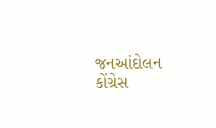જનઆંદોલન કોંગ્રેસ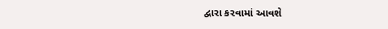દ્વારા કરવામાં આવશે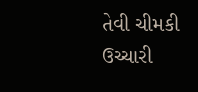તેવી ચીમકી ઉચ્ચારી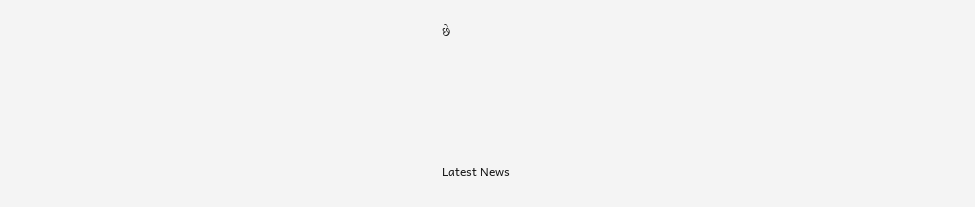છે






Latest News